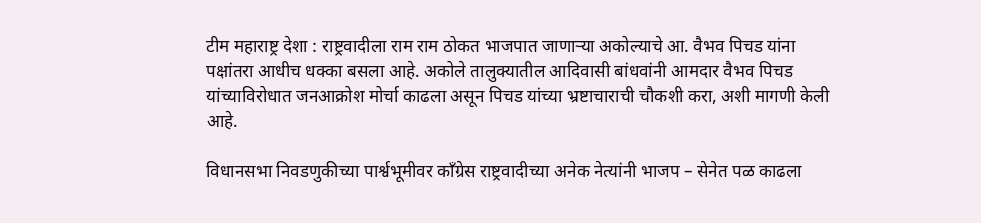टीम महाराष्ट्र देशा : राष्ट्रवादीला राम राम ठोकत भाजपात जाणाऱ्या अकोल्याचे आ. वैभव पिचड यांना पक्षांतरा आधीच धक्का बसला आहे. अकोले तालुक्यातील आदिवासी बांधवांनी आमदार वैभव पिचड यांच्याविरोधात जनआक्रोश मोर्चा काढला असून पिचड यांच्या भ्रष्टाचाराची चौकशी करा, अशी मागणी केली आहे.

विधानसभा निवडणुकीच्या पार्श्वभूमीवर कॉंग्रेस राष्ट्रवादीच्या अनेक नेत्यांनी भाजप – सेनेत पळ काढला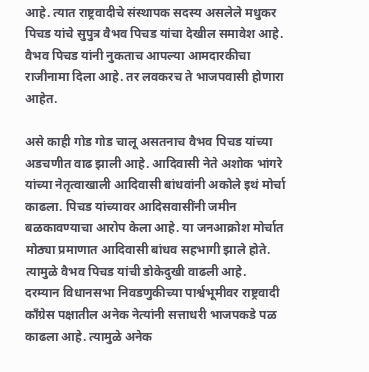आहे. त्यात राष्ट्रवादीचे संस्थापक सदस्य असलेले मधुकर पिचड यांचे सुपुत्र वैभव पिचड यांचा देखील समावेश आहे. वैभव पिचड यांनी नुकताच आपल्या आमदारकीचा राजीनामा दिला आहे. तर लवकरच ते भाजपवासी होणारा आहेत.

असे काही गोड गोड चालू असतनाच वैभव पिचड यांच्या अडचणीत वाढ झाली आहे. आदिवासी नेते अशोक भांगरे यांच्या नेतृत्वाखाली आदिवासी बांधवांनी अकोले इथं मोर्चा काढला. पिचड यांच्यावर आदिसवासींनी जमीन बळकावण्याचा आरोप केला आहे. या जनआक्रोश मोर्चात मोठ्या प्रमाणात आदिवासी बांधव सहभागी झाले होते. त्यामुळे वैभव पिचड यांची डोकेदुखी वाढली आहे.
दरम्यान विधानसभा निवडणुकीच्या पार्श्वभूमीवर राष्ट्रवादी कॉंग्रेस पक्षातील अनेक नेत्यांनी सत्ताधरी भाजपकडे पळ काढला आहे. त्यामुळे अनेक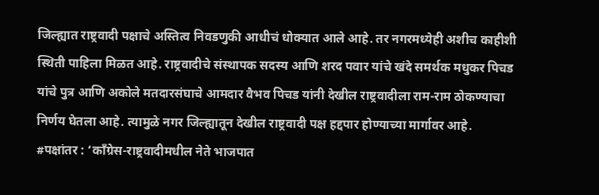जिल्ह्यात राष्ट्रवादी पक्षाचे अस्तित्व निवडणुकी आधीचं धोक्यात आले आहे. तर नगरमध्येही अशीच काहीशी स्थिती पाहिला मिळत आहे. राष्ट्रवादीचे संस्थापक सदस्य आणि शरद पवार यांचे खंदे समर्थक मधुकर पिचड यांचे पुत्र आणि अकोले मतदारसंघाचे आमदार वैभव पिचड यांनी देखील राष्ट्रवादीला राम-राम ठोकण्याचा निर्णय घेतला आहे. त्यामुळे नगर जिल्ह्यातून देखील राष्ट्रवादी पक्ष हद्दपार होण्याच्या मार्गावर आहे.
#पक्षांतर : ‘कॉंग्रेस-राष्ट्रवादीमधील नेते भाजपात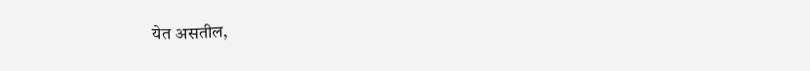येत असतील,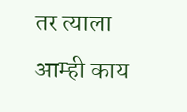तर त्याला आम्ही काय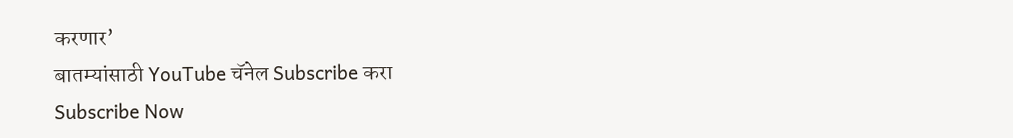करणार’
बातम्यांसाठी YouTube चॅनेल Subscribe करा
Subscribe Now